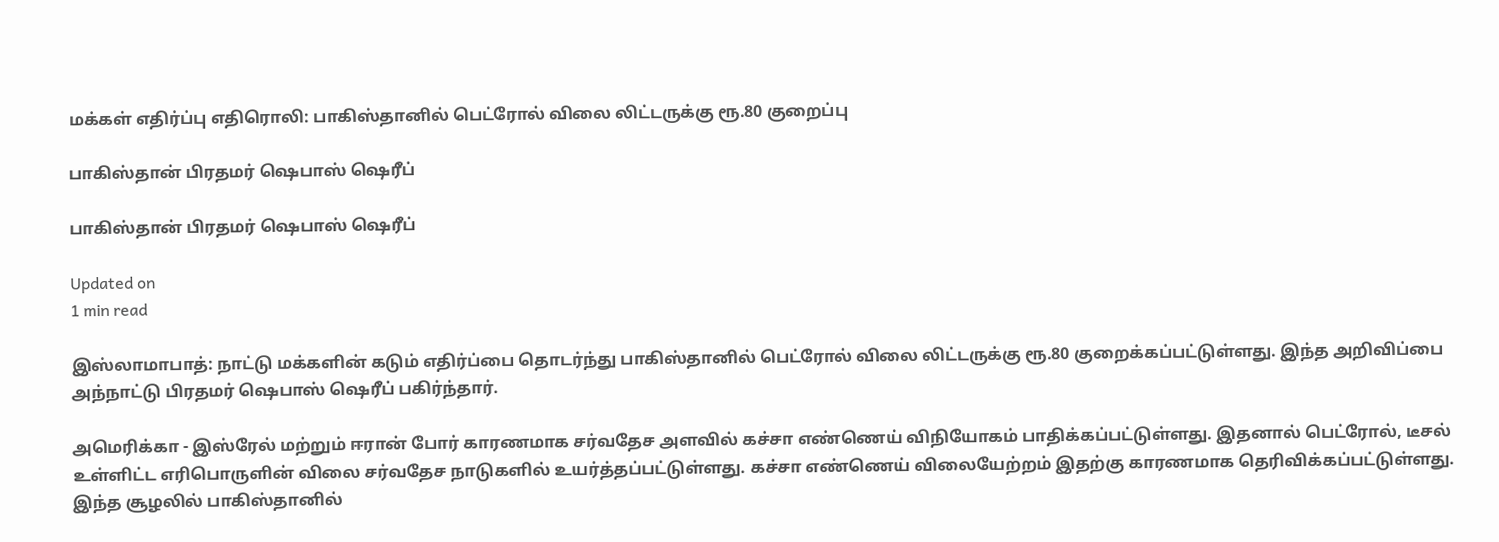மக்கள் எதிர்ப்பு எதிரொலி: பாகிஸ்தானில் பெட்ரோல் விலை லிட்டருக்கு ரூ.80 குறைப்பு

பாகிஸ்தான் பிரதமர் ஷெபாஸ் ஷெரீப்

பாகிஸ்தான் பிரதமர் ஷெபாஸ் ஷெரீப்

Updated on
1 min read

இஸ்லாமாபாத்: நாட்டு மக்களின் கடும் எதிர்ப்பை தொடர்ந்து பாகிஸ்தானில் பெட்ரோல் விலை லிட்டருக்கு ரூ.80 குறைக்கப்பட்டுள்ளது. இந்த அறிவிப்பை அந்நாட்டு பிரதமர் ஷெபாஸ் ஷெரீப் பகிர்ந்தார்.

அமெரிக்கா - இஸ்ரேல் மற்றும் ஈரான் போர் காரணமாக சர்வதேச அளவில் கச்சா எண்ணெய் விநியோகம் பாதிக்கப்பட்டுள்ளது. இதனால் பெட்ரோல், டீசல் உள்ளிட்ட எரிபொருளின் விலை சர்வதேச நாடுகளில் உயர்த்தப்பட்டுள்ளது. கச்சா எண்ணெய் விலையேற்றம் இதற்கு காரணமாக தெரிவிக்கப்பட்டுள்ளது. இந்த சூழலில் பாகிஸ்தானில்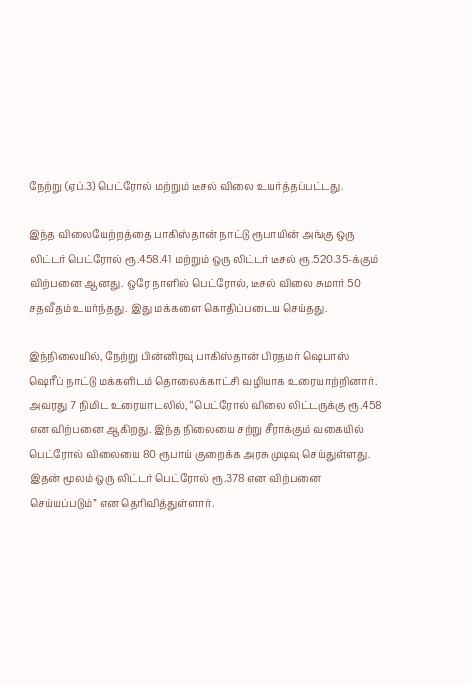நேற்று (ஏப்.3) பெட்ரோல் மற்றும் டீசல் விலை உயர்த்தப்பட்டது.

இந்த விலையேற்றத்தை பாகிஸ்தான் நாட்டு ரூபாயின் அங்கு ஒரு லிட்டர் பெட்ரோல் ரூ.458.41 மற்றும் ஒரு லிட்டர் டீசல் ரூ.520.35-க்கும் விற்பனை ஆனது. ஒரே நாளில் பெட்ரோல், டீசல் விலை சுமார் 50 சதவீதம் உயர்ந்தது. இது மக்களை கொதிப்படைய செய்தது.

இந்நிலையில், நேற்று பின்னிரவு பாகிஸ்தான் பிரதமர் ஷெபாஸ் ஷெரீப் நாட்டு மக்களிடம் தொலைக்காட்சி வழியாக உரையாற்றினார். அவரது 7 நிமிட உரையாடலில், “பெட்ரோல் விலை லிட்டருக்கு ரூ.458 என விற்பனை ஆகிறது. இந்த நிலையை சற்று சீராக்கும் வகையில் பெட்ரோல் விலையை 80 ரூபாய் குறைக்க அரசு முடிவு செய்துள்ளது. இதன் மூலம் ஒரு லிட்டர் பெட்ரோல் ரூ.378 என விற்பனை செய்யப்படும்” என தெரிவித்துள்ளார்.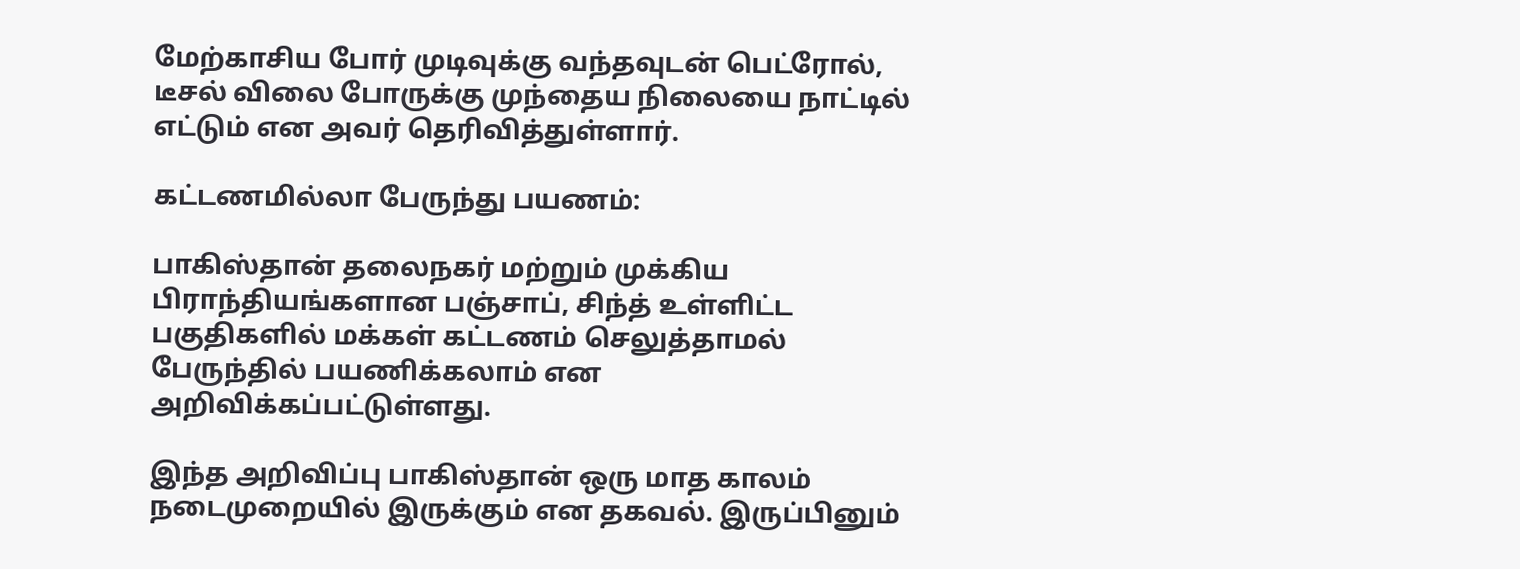மேற்காசிய போர் முடிவுக்கு வந்தவுடன் பெட்ரோல், டீசல் விலை போருக்கு முந்தைய நிலையை நாட்டில் எட்டும் என அவர் தெரிவித்துள்ளார்.

கட்டணமில்லா பேருந்து பயணம்:

பாகிஸ்தான் தலைநகர் மற்றும் முக்கிய பிராந்தியங்களான பஞ்சாப், சிந்த் உள்ளிட்ட பகுதிகளில் மக்கள் கட்டணம் செலுத்தாமல் பேருந்தில் பயணிக்கலாம் என அறிவிக்கப்பட்டுள்ளது.

இந்த அறிவிப்பு பாகிஸ்தான் ஒரு மாத காலம் நடைமுறையில் இருக்கும் என தகவல். இருப்பினும்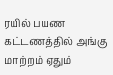ரயில் பயண கட்டணத்தில் அங்கு மாற்றம் ஏதும்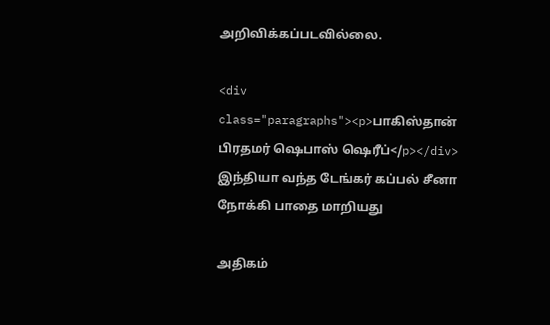அறிவிக்கப்படவில்லை.

<div class="paragraphs"><p>பாகிஸ்தான் பிரதமர் ஷெபாஸ் ஷெரீப்</p></div>
இந்தியா வந்த டேங்கர் கப்பல் சீனா நோக்கி பாதை மாறியது

அதிகம்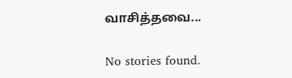வாசித்தவை...

No stories found.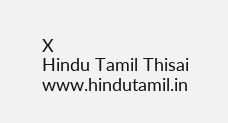X
Hindu Tamil Thisai
www.hindutamil.in